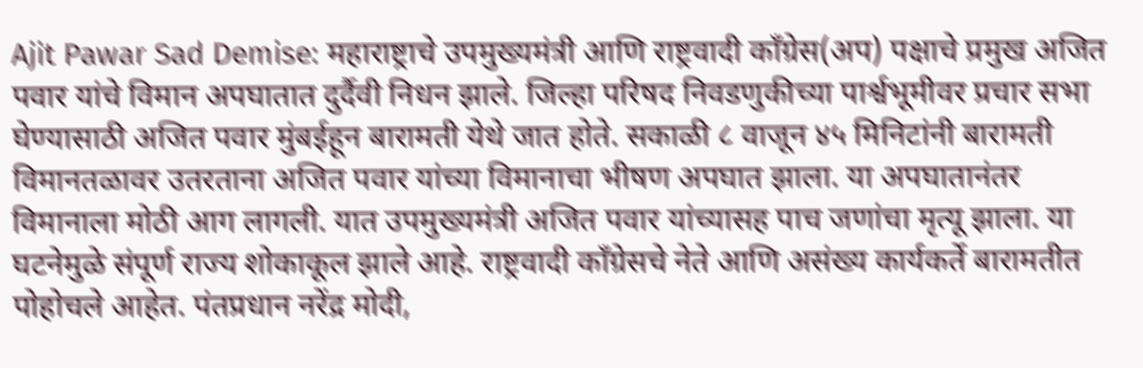Ajit Pawar Sad Demise: महाराष्ट्राचे उपमुख्यमंत्री आणि राष्ट्रवादी काँग्रेस(अप) पक्षाचे प्रमुख अजित पवार यांचे विमान अपघातात दुर्दैवी निधन झाले. जिल्हा परिषद निवडणुकीच्या पार्श्वभूमीवर प्रचार सभा घेण्यासाठी अजित पवार मुंबईहून बारामती येथे जात होते. सकाळी ८ वाजून ४५ मिनिटांनी बारामती विमानतळावर उतरताना अजित पवार यांच्या विमानाचा भीषण अपघात झाला. या अपघातानंतर विमानाला मोठी आग लागली. यात उपमुख्यमंत्री अजित पवार यांच्यासह पाच जणांचा मृत्यू झाला. या घटनेमुळे संपूर्ण राज्य शोकाकूल झाले आहे. राष्ट्रवादी काँग्रेसचे नेते आणि असंख्य कार्यकर्ते बारामतीत पोहोचले आहेत. पंतप्रधान नरेंद्र मोदी,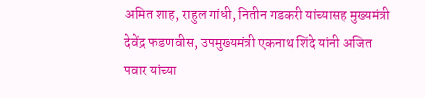अमित शाह, राहुल गांधी, नितीन गडकरी यांच्यासह मुख्यमंत्री देवेंद्र फडणवीस, उपमुख्यमंत्री एकनाथ शिंदे यांनी अजित पवार यांच्या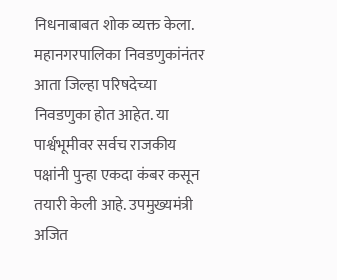निधनाबाबत शोक व्यक्त केला.
महानगरपालिका निवडणुकांनंतर आता जिल्हा परिषदेच्या निवडणुका होत आहेत. या पार्श्वभूमीवर सर्वच राजकीय पक्षांनी पुन्हा एकदा कंबर कसून तयारी केली आहे. उपमुख्यमंत्री अजित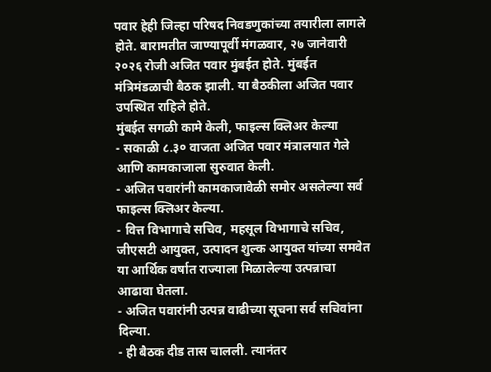पवार हेही जिल्हा परिषद निवडणुकांच्या तयारीला लागले होते. बारामतीत जाण्यापूर्वी मंगळवार, २७ जानेवारी २०२६ रोजी अजित पवार मुंबईत होते. मुंबईत मंत्रिमंडळाची बैठक झाली. या बैठकीला अजित पवार उपस्थित राहिले होते.
मुंबईत सगळी कामे केली, फाइल्स क्लिअर केल्या
- सकाळी ८.३० वाजता अजित पवार मंत्रालयात गेले आणि कामकाजाला सुरुवात केली.
- अजित पवारांनी कामकाजावेळी समोर असलेल्या सर्व फाइल्स क्लिअर केल्या.
- वित्त विभागाचे सचिव, महसूल विभागाचे सचिव, जीएसटी आयुक्त, उत्पादन शुल्क आयुक्त यांच्या समवेत या आर्थिक वर्षात राज्याला मिळालेल्या उत्पन्नाचा आढावा घेतला.
- अजित पवारांनी उत्पन्न वाढीच्या सूचना सर्व सचिवांना दिल्या.
- ही बैठक दीड तास चालली. त्यानंतर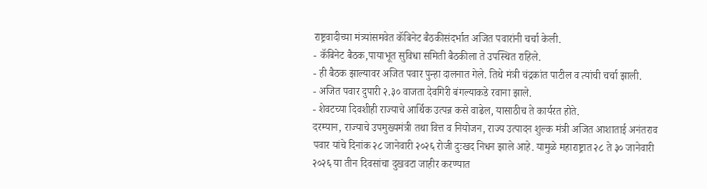राष्ट्रवादीच्या मंत्र्यांसमवेत कॅबिनेट बैठकीसंदर्भात अजित पवारांनी चर्चा केली.
- कॅबिनेट बैठक,पायाभूत सुविधा समिती बैठकीला ते उपस्थित राहिले.
- ही बैठक झाल्यावर अजित पवार पुन्हा दालनात गेले. तिथे मंत्री चंद्रकांत पाटील व त्यांची चर्चा झाली.
- अजित पवार दुपारी २.३० वाजता देवगिरी बंगल्याकडे रवाना झाले.
- शेवटच्या दिवशीही राज्याचे आर्थिक उत्पन्न कसे वाढेल, यासाठीच ते कार्यरत होते.
दरम्यान, राज्याचे उपमुख्यमंत्री तथा वित्त व नियोजन, राज्य उत्पादन शुल्क मंत्री अजित आशाताई अनंतराव पवार यांचे दिनांक २८ जानेवारी २०२६ रोजी दुःखद निधन झाले आहे. यामुळे महाराष्ट्रात २८ ते ३० जानेवारी २०२६ या तीन दिवसांचा दुखवटा जाहीर करण्यात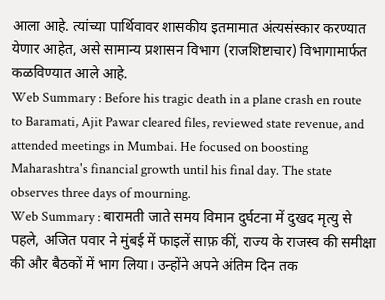आला आहे. त्यांच्या पार्थिवावर शासकीय इतमामात अंत्यसंस्कार करण्यात येणार आहेत, असे सामान्य प्रशासन विभाग (राजशिष्टाचार) विभागामार्फत कळविण्यात आले आहे.
Web Summary : Before his tragic death in a plane crash en route to Baramati, Ajit Pawar cleared files, reviewed state revenue, and attended meetings in Mumbai. He focused on boosting Maharashtra's financial growth until his final day. The state observes three days of mourning.
Web Summary : बारामती जाते समय विमान दुर्घटना में दुखद मृत्यु से पहले, अजित पवार ने मुंबई में फाइलें साफ़ कीं, राज्य के राजस्व की समीक्षा की और बैठकों में भाग लिया। उन्होंने अपने अंतिम दिन तक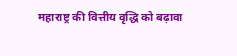महाराष्ट्र की वित्तीय वृद्धि को बढ़ावा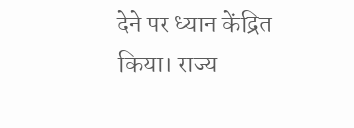देने पर ध्यान केंद्रित किया। राज्य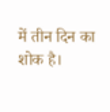में तीन दिन का शोक है।